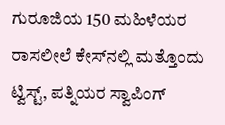ಗುರೂಜಿಯ 150 ಮಹಿಳೆಯರ ರಾಸಲೀಲೆ ಕೇಸ್‌ನಲ್ಲಿ ಮತ್ತೊಂದು ಟ್ವಿಸ್ಟ್, ಪತ್ನಿಯರ ಸ್ವಾಪಿಂಗ್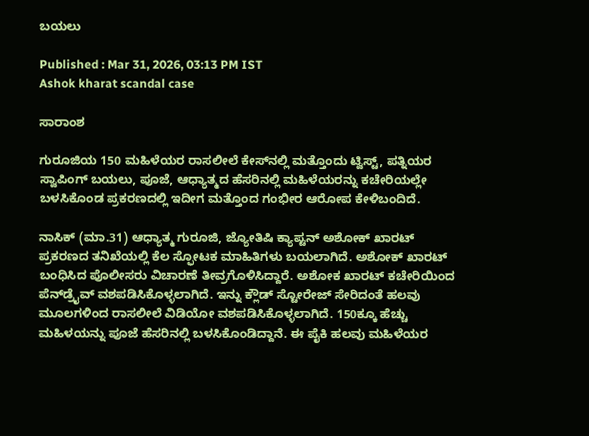ಬಯಲು

Published : Mar 31, 2026, 03:13 PM IST
Ashok kharat scandal case

ಸಾರಾಂಶ

ಗುರೂಜಿಯ 150 ಮಹಿಳೆಯರ ರಾಸಲೀಲೆ ಕೇಸ್‌ನಲ್ಲಿ ಮತ್ತೊಂದು ಟ್ವಿಸ್ಟ್, ಪತ್ನಿಯರ ಸ್ವಾಪಿಂಗ್ ಬಯಲು, ಪೂಜೆ, ಆಧ್ಯಾತ್ಮದ ಹೆಸರಿನಲ್ಲಿ ಮಹಿಳೆಯರನ್ನು ಕಚೇರಿಯಲ್ಲೇ ಬಳಸಿಕೊಂಡ ಪ್ರಕರಣದಲ್ಲಿ ಇದೀಗ ಮತ್ತೊಂದ ಗಂಭೀರ ಆರೋಪ ಕೇಳಿಬಂದಿದೆ.

ನಾಸಿಕ್ (ಮಾ.31) ಆಧ್ಯಾತ್ಮ ಗುರೂಜಿ, ಜ್ಯೋತಿಷಿ ಕ್ಯಾಪ್ಟನ್ ಅಶೋಕ್ ಖಾರಟ್ ಪ್ರಕರಣದ ತನಿಖೆಯಲ್ಲಿ ಕೆಲ ಸ್ಫೋಟಕ ಮಾಹಿತಿಗಳು ಬಯಲಾಗಿದೆ. ಅಶೋಕ್ ಖಾರಟ್ ಬಂಧಿಸಿದ ಪೊಲೀಸರು ವಿಚಾರಣೆ ತೀವ್ರಗೊಳಿಸಿದ್ದಾರೆ. ಅಶೋಕ ಖಾರಟ್ ಕಚೇರಿಯಿಂದ ಪೆನ್‌ಡ್ರೈವ್ ವಶಪಡಿಸಿಕೊಳ್ಳಲಾಗಿದೆ. ಇನ್ನು ಕ್ಲೌಡ್ ಸ್ಟೋರೇಜ್ ಸೇರಿದಂತೆ ಹಲವು ಮೂಲಗಳಿಂದ ರಾಸಲೀಲೆ ವಿಡಿಯೋ ವಶಪಡಿಸಿಕೊಳ್ಳಲಾಗಿದೆ. 150ಕ್ಕೂ ಹೆಚ್ಚು ಮಹಿಳಯನ್ನು ಪೂಜೆ ಹೆಸರಿನಲ್ಲಿ ಬಳಸಿಕೊಂಡಿದ್ದಾನೆ. ಈ ಪೈಕಿ ಹಲವು ಮಹಿಳೆಯರ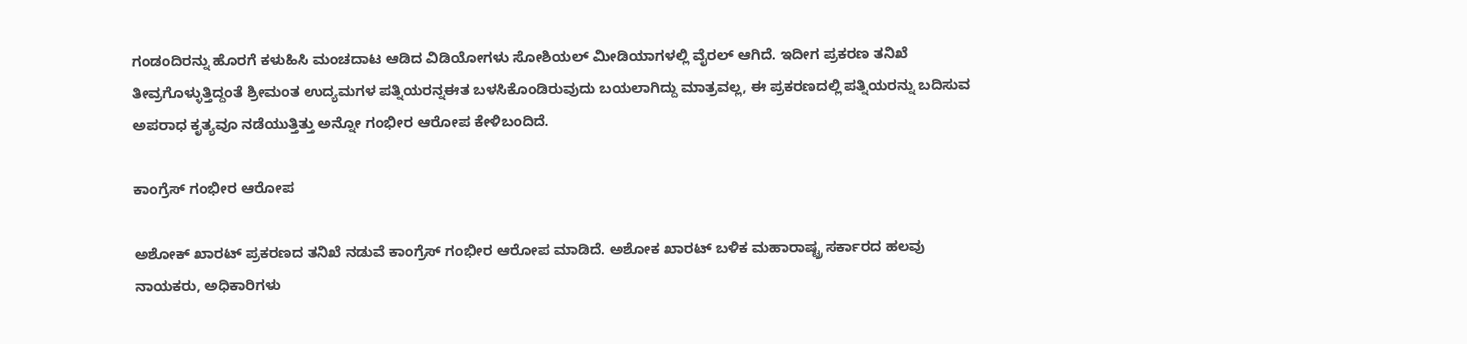ಗಂಡಂದಿರನ್ನು ಹೊರಗೆ ಕಳುಹಿಸಿ ಮಂಚದಾಟ ಆಡಿದ ವಿಡಿಯೋಗಳು ಸೋಶಿಯಲ್ ಮೀಡಿಯಾಗಳಲ್ಲಿ ವೈರಲ್ ಆಗಿದೆ. ಇದೀಗ ಪ್ರಕರಣ ತನಿಖೆ ತೀವ್ರಗೊಳ್ಳುತ್ತಿದ್ದಂತೆ ಶ್ರೀಮಂತ ಉದ್ಯಮಗಳ ಪತ್ನಿಯರನ್ನಈತ ಬಳಸಿಕೊಂಡಿರುವುದು ಬಯಲಾಗಿದ್ದು ಮಾತ್ರವಲ್ಲ, ಈ ಪ್ರಕರಣದಲ್ಲಿ ಪತ್ನಿಯರನ್ನು ಬದಿಸುವ ಅಪರಾಧ ಕೃತ್ಯವೂ ನಡೆಯುತ್ತಿತ್ತು ಅನ್ನೋ ಗಂಭೀರ ಆರೋಪ ಕೇಳಿಬಂದಿದೆ.

ಕಾಂಗ್ರೆಸ್ ಗಂಭೀರ ಆರೋಪ

ಅಶೋಕ್ ಖಾರಟ್ ಪ್ರಕರಣದ ತನಿಖೆ ನಡುವೆ ಕಾಂಗ್ರೆಸ್ ಗಂಭೀರ ಆರೋಪ ಮಾಡಿದೆ. ಅಶೋಕ ಖಾರಟ್ ಬಳಿಕ ಮಹಾರಾಷ್ಟ್ರ ಸರ್ಕಾರದ ಹಲವು ನಾಯಕರು, ಅಧಿಕಾರಿಗಳು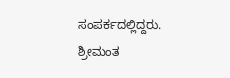ಸಂಪರ್ಕದಲ್ಲಿದ್ದರು. ಶ್ರೀಮಂತ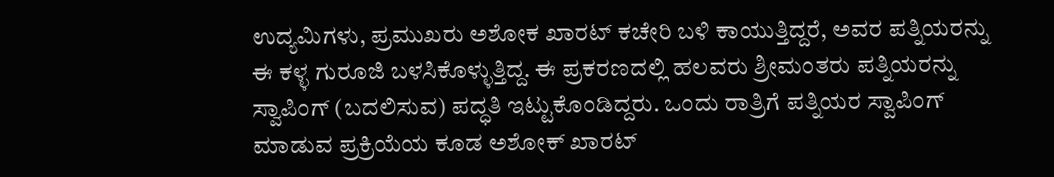ಉದ್ಯಮಿಗಳು, ಪ್ರಮುಖರು ಅಶೋಕ ಖಾರಟ್ ಕಚೇರಿ ಬಳಿ ಕಾಯುತ್ತಿದ್ದರೆ, ಅವರ ಪತ್ನಿಯರನ್ನು ಈ ಕಳ್ಳ ಗುರೂಜಿ ಬಳಸಿಕೊಳ್ಳುತ್ತಿದ್ದ. ಈ ಪ್ರಕರಣದಲ್ಲಿ ಹಲವರು ಶ್ರೀಮಂತರು ಪತ್ನಿಯರನ್ನು ಸ್ವಾಪಿಂಗ್ (ಬದಲಿಸುವ) ಪದ್ಧತಿ ಇಟ್ಟುಕೊಂಡಿದ್ದರು. ಒಂದು ರಾತ್ರಿಗೆ ಪತ್ನಿಯರ ಸ್ವಾಪಿಂಗ್ ಮಾಡುವ ಪ್ರಕ್ರಿಯೆಯ ಕೂಡ ಅಶೋಕ್ ಖಾರಟ್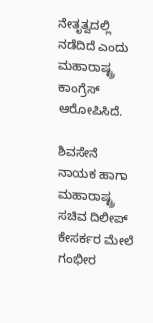ನೇತೃತ್ವದಲ್ಲಿ ನಡೆದಿದೆ ಎಂದು ಮಹಾರಾಷ್ಟ್ರ ಕಾಂಗ್ರೆಸ್ ಆರೋಪಿಸಿದೆ.

ಶಿವಸೇನೆ ನಾಯಕ ಹಾಗಾ ಮಹಾರಾಷ್ಟ್ರ ಸಚಿವ ದಿಲೀಪ್ ಕೇಸರ್ಕರ ಮೇಲೆ ಗಂಭೀರ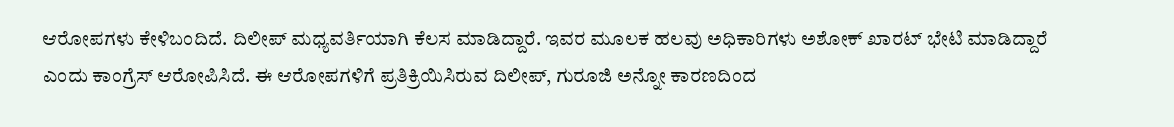ಆರೋಪಗಳು ಕೇಳಿಬಂದಿದೆ. ದಿಲೀಪ್ ಮಧ್ಯವರ್ತಿಯಾಗಿ ಕೆಲಸ ಮಾಡಿದ್ದಾರೆ. ಇವರ ಮೂಲಕ ಹಲವು ಅಧಿಕಾರಿಗಳು ಅಶೋಕ್ ಖಾರಟ್ ಭೇಟಿ ಮಾಡಿದ್ದಾರೆ ಎಂದು ಕಾಂಗ್ರೆಸ್ ಆರೋಪಿಸಿದೆ. ಈ ಆರೋಪಗಳಿಗೆ ಪ್ರತಿಕ್ರಿಯಿಸಿರುವ ದಿಲೀಪ್, ಗುರೂಜಿ ಅನ್ನೋ ಕಾರಣದಿಂದ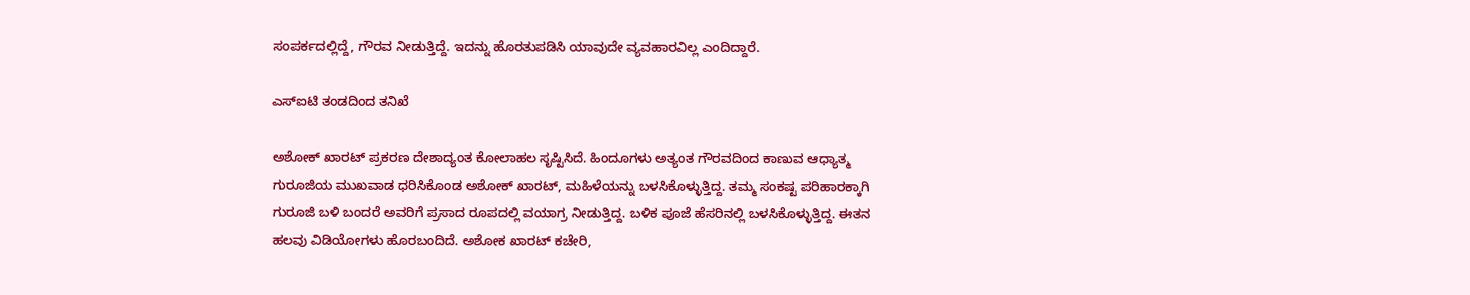ಸಂಪರ್ಕದಲ್ಲಿದ್ದೆ, ಗೌರವ ನೀಡುತ್ತಿದ್ದೆ. ಇದನ್ನು ಹೊರತುಪಡಿಸಿ ಯಾವುದೇ ವ್ಯವಹಾರವಿಲ್ಲ ಎಂದಿದ್ದಾರೆ.

ಎಸ್‌ಐಟಿ ತಂಡದಿಂದ ತನಿಖೆ

ಅಶೋಕ್ ಖಾರಟ್ ಪ್ರಕರಣ ದೇಶಾದ್ಯಂತ ಕೋಲಾಹಲ ಸೃಷ್ಟಿಸಿದೆ. ಹಿಂದೂಗಳು ಅತ್ಯಂತ ಗೌರವದಿಂದ ಕಾಣುವ ಆಧ್ಯಾತ್ಮ ಗುರೂಜಿಯ ಮುಖವಾಡ ಧರಿಸಿಕೊಂಡ ಅಶೋಕ್ ಖಾರಟ್, ಮಹಿಳೆಯನ್ನು ಬಳಸಿಕೊಳ್ಳುತ್ತಿದ್ದ. ತಮ್ಮ ಸಂಕಷ್ಟ ಪರಿಹಾರಕ್ಕಾಗಿ ಗುರೂಜಿ ಬಳಿ ಬಂದರೆ ಅವರಿಗೆ ಪ್ರಸಾದ ರೂಪದಲ್ಲಿ ವಯಾಗ್ರ ನೀಡುತ್ತಿದ್ದ. ಬಳಿಕ ಪೂಜೆ ಹೆಸರಿನಲ್ಲಿ ಬಳಸಿಕೊಳ್ಳುತ್ತಿದ್ದ. ಈತನ ಹಲವು ವಿಡಿಯೋಗಳು ಹೊರಬಂದಿದೆ. ಅಶೋಕ ಖಾರಟ್ ಕಚೇರಿ,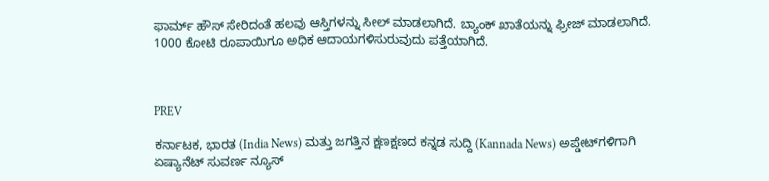ಫಾರ್ಮ್ ಹೌಸ್ ಸೇರಿದಂತೆ ಹಲವು ಆಸ್ತಿಗಳನ್ನು ಸೀಲ್ ಮಾಡಲಾಗಿದೆ. ಬ್ಯಾಂಕ್ ಖಾತೆಯನ್ನು ಫ್ರೀಜ್ ಮಾಡಲಾಗಿದೆ. 1000 ಕೋಟಿ ರೂಪಾಯಿಗೂ ಅಧಿಕ ಆದಾಯಗಳಿಸುರುವುದು ಪತ್ತೆಯಾಗಿದೆ.



PREV

ಕರ್ನಾಟಕ, ಭಾರತ (India News) ಮತ್ತು ಜಗತ್ತಿನ ಕ್ಷಣಕ್ಷಣದ ಕನ್ನಡ ಸುದ್ದಿ (Kannada News) ಅಪ್ಡೇಟ್‌ಗಳಿಗಾಗಿ ಏಷ್ಯಾನೆಟ್ ಸುವರ್ಣ ನ್ಯೂಸ್‌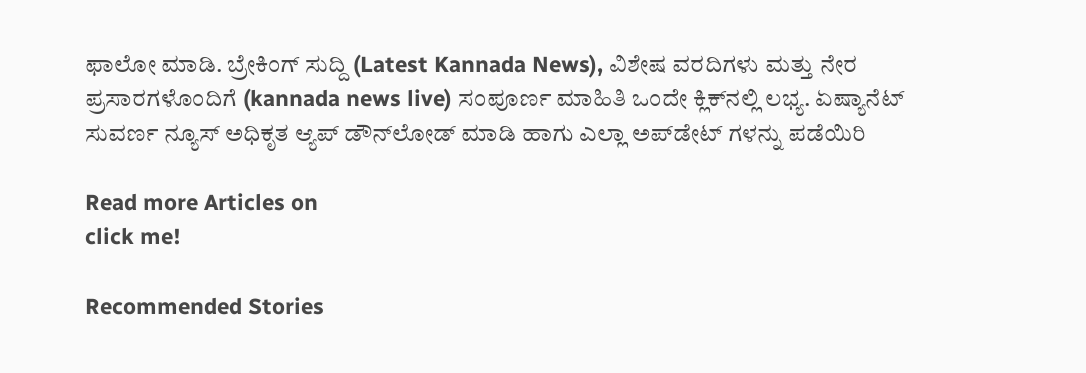ಫಾಲೋ ಮಾಡಿ. ಬ್ರೇಕಿಂಗ್ ಸುದ್ದಿ (Latest Kannada News), ವಿಶೇಷ ವರದಿಗಳು ಮತ್ತು ನೇರ ಪ್ರಸಾರಗಳೊಂದಿಗೆ (kannada news live) ಸಂಪೂರ್ಣ ಮಾಹಿತಿ ಒಂದೇ ಕ್ಲಿಕ್‌ನಲ್ಲಿ ಲಭ್ಯ. ಏಷ್ಯಾನೆಟ್ ಸುವರ್ಣ ನ್ಯೂಸ್ ಅಧಿಕೃತ ಆ್ಯಪ್ ಡೌನ್‌ಲೋಡ್ ಮಾಡಿ ಹಾಗು ಎಲ್ಲಾ ಅಪ್‌ಡೇಟ್ ಗಳನ್ನು ಪಡೆಯಿರಿ

Read more Articles on
click me!

Recommended Stories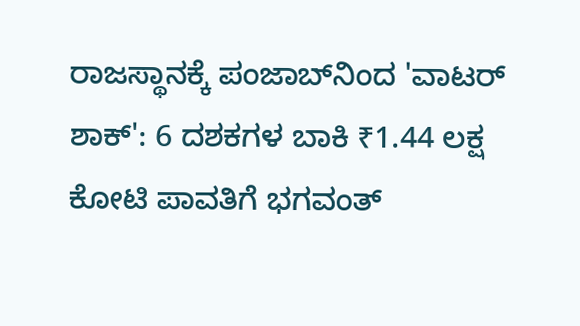ರಾಜಸ್ಥಾನಕ್ಕೆ ಪಂಜಾಬ್‌ನಿಂದ 'ವಾಟರ್ ಶಾಕ್': 6 ದಶಕಗಳ ಬಾಕಿ ₹1.44 ಲಕ್ಷ ಕೋಟಿ ಪಾವತಿಗೆ ಭಗವಂತ್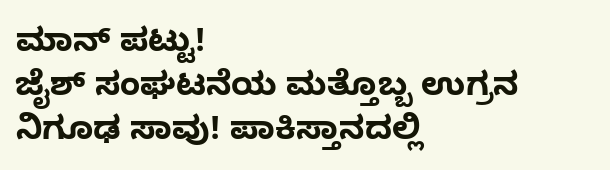ಮಾನ್ ಪಟ್ಟು!
ಜೈಶ್ ಸಂಘಟನೆಯ ಮತ್ತೊಬ್ಬ ಉಗ್ರನ ನಿಗೂಢ ಸಾವು! ಪಾಕಿಸ್ತಾನದಲ್ಲಿ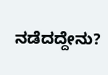ನಡೆದದ್ದೇನು?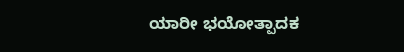ಯಾರೀ ಭಯೋತ್ಪಾದಕ